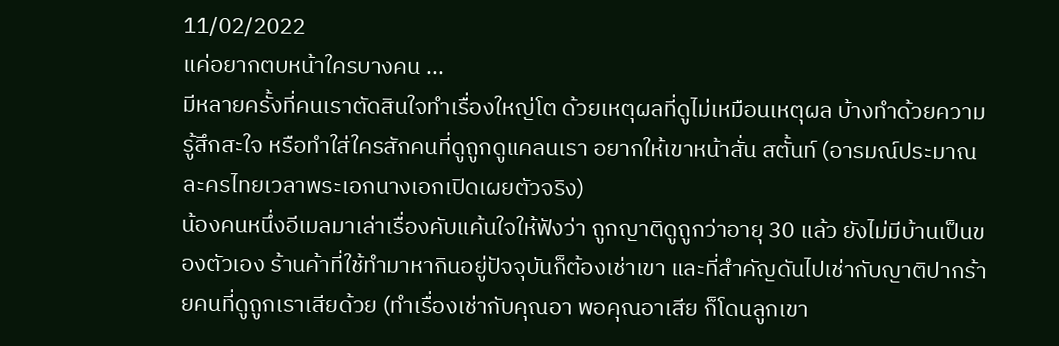11/02/2022
แค่อยากตบหน้าใครบางคน ...
มีหลายครั้งที่คนเราตัดสินใจทำเรื่องใหญ่โต ด้วยเหตุผลที่ดูไม่เหมือนเหตุผล บ้างทำด้วยความรู้สึกสะใจ หรือทำใส่ใครสักคนที่ดูถูกดูแคลนเรา อยากให้เขาหน้าสั่น สตั้นท์ (อารมณ์ประมาณละครไทยเวลาพระเอกนางเอกเปิดเผยตัวจริง)
น้องคนหนึ่งอีเมลมาเล่าเรื่องคับแค้นใจให้ฟังว่า ถูกญาติดูถูกว่าอายุ 30 แล้ว ยังไม่มีบ้านเป็นของตัวเอง ร้านค้าที่ใช้ทำมาหากินอยู่ปัจจุบันก็ต้องเช่าเขา และที่สำคัญดันไปเช่ากับญาติปากร้ายคนที่ดูถูกเราเสียด้วย (ทำเรื่องเช่ากับคุณอา พอคุณอาเสีย ก็โดนลูกเขา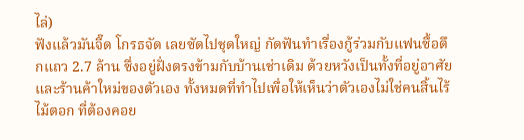ไล่)
ฟังแล้วมันจี๊ด โกรธจัด เลยซัดไปชุดใหญ่ กัดฟันทำเรื่องกู้ร่วมกับแฟนซื้อตึกแถว 2.7 ล้าน ซึ่งอยู่ฝั่งตรงข้ามกับบ้านเช่าเดิม ด้วยหวังเป็นทั้งที่อยู่อาศัยและร้านค้าใหม่ของตัวเอง ทั้งหมดที่ทำไปเพื่อให้เห็นว่าตัวเองไม่ใช่คนสิ้นไร้ไม้ตอก ที่ต้องคอย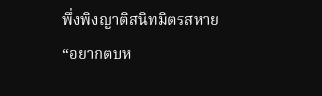พึ่งพิงญาติสนิทมิตรสหาย
“อยากตบห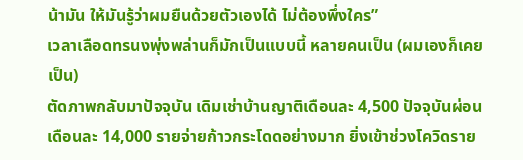น้ามัน ให้มันรู้ว่าผมยืนด้วยตัวเองได้ ไม่ต้องพึ่งใคร”
เวลาเลือดทรนงพุ่งพล่านก็มักเป็นแบบนี้ หลายคนเป็น (ผมเองก็เคยเป็น)
ตัดภาพกลับมาปัจจุบัน เดิมเช่าบ้านญาติเดือนละ 4,500 ปัจจุบันผ่อนเดือนละ 14,000 รายจ่ายก้าวกระโดดอย่างมาก ยิ่งเข้าช่วงโควิดราย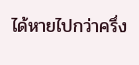ได้หายไปกว่าครึ่ง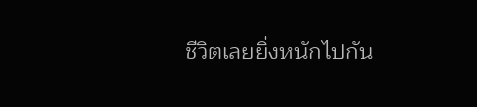ชีวิตเลยยิ่งหนักไปกัน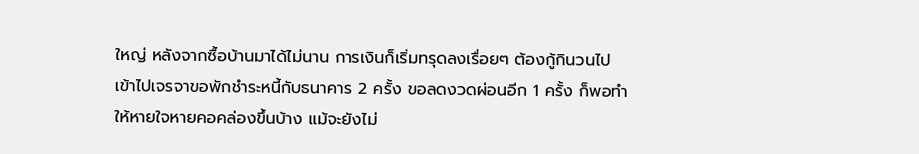ใหญ่ หลังจากซื้อบ้านมาได้ไม่นาน การเงินก็เริ่มทรุดลงเรื่อยๆ ต้องกู้กินวนไป
เข้าไปเจรจาขอพักชำระหนี้กับธนาคาร 2 ครั้ง ขอลดงวดผ่อนอีก 1 ครั้ง ก็พอทำให้หายใจหายคอคล่องขึ้นบ้าง แม้จะยังไม่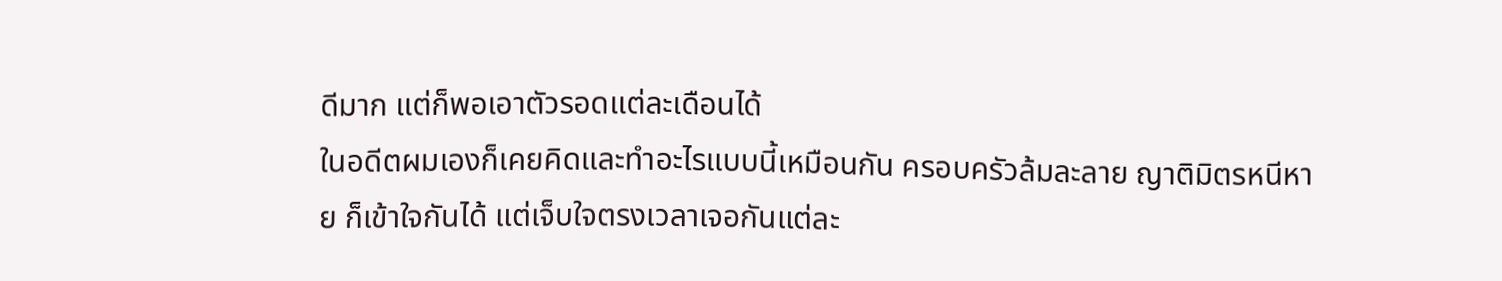ดีมาก แต่ก็พอเอาตัวรอดแต่ละเดือนได้
ในอดีตผมเองก็เคยคิดและทำอะไรแบบนี้เหมือนกัน ครอบครัวล้มละลาย ญาติมิตรหนีหาย ก็เข้าใจกันได้ แต่เจ็บใจตรงเวลาเจอกันแต่ละ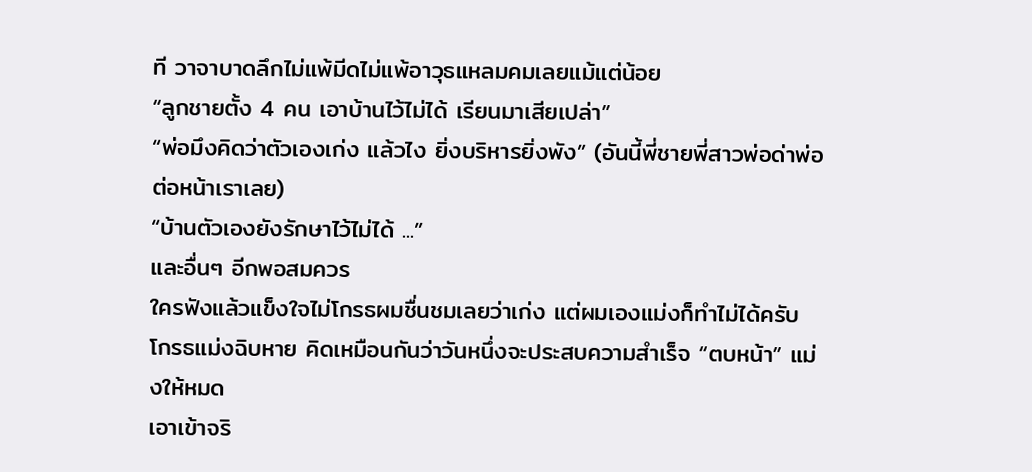ที วาจาบาดลึกไม่แพ้มีดไม่แพ้อาวุธแหลมคมเลยแม้แต่น้อย
“ลูกชายตั้ง 4 คน เอาบ้านไว้ไม่ได้ เรียนมาเสียเปล่า”
“พ่อมึงคิดว่าตัวเองเก่ง แล้วไง ยิ่งบริหารยิ่งพัง” (อันนี้พี่ชายพี่สาวพ่อด่าพ่อต่อหน้าเราเลย)
“บ้านตัวเองยังรักษาไว้ไม่ได้ ...”
และอื่นๆ อีกพอสมควร
ใครฟังแล้วแข็งใจไม่โกรธผมชื่นชมเลยว่าเก่ง แต่ผมเองแม่งก็ทำไม่ได้ครับ โกรธแม่งฉิบหาย คิดเหมือนกันว่าวันหนึ่งจะประสบความสำเร็จ “ตบหน้า” แม่งให้หมด
เอาเข้าจริ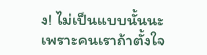ง! ไม่เป็นแบบนั้นนะ
เพราะคนเราถ้าตั้งใจ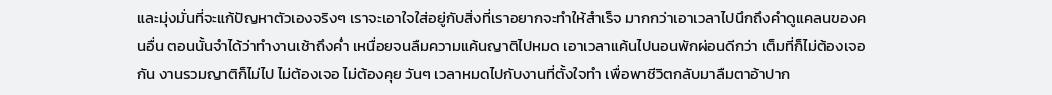และมุ่งมั่นที่จะแก้ปัญหาตัวเองจริงๆ เราจะเอาใจใส่อยู่กับสิ่งที่เราอยากจะทำให้สำเร็จ มากกว่าเอาเวลาไปนึกถึงคำดูแคลนของคนอื่น ตอนนั้นจำได้ว่าทำงานเช้าถึงค่ำ เหนื่อยจนลืมความแค้นญาติไปหมด เอาเวลาแค้นไปนอนพักผ่อนดีกว่า เต็มที่ก็ไม่ต้องเจอกัน งานรวมญาติก็ไม่ไป ไม่ต้องเจอ ไม่ต้องคุย วันๆ เวลาหมดไปกับงานที่ตั้งใจทำ เพื่อพาชีวิตกลับมาลืมตาอ้าปาก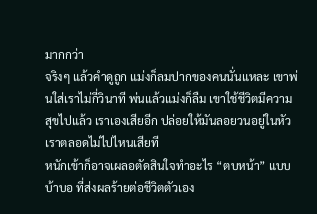มากกว่า
จริงๆ แล้วคำดูถูก แม่งก็ลมปากของคนนั่นแหละ เขาพ่นใส่เราไม่กี่วินาที พ่นแล้วแม่งก็ลืม เขาใช้ชีวิตมีความสุขไปแล้ว เราเองเสียอีก ปล่อยให้มันลอยวนอยู่ในหัวเราตลอดไม่ไปไหนเสียที
หนักเข้าก็อาจเผลอตัดสินใจทำอะไร “ตบหน้า” แบบบ้าบอ ที่ส่งผลร้ายต่อชีวิตตัวเอง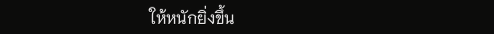ให้หนักยิ่งขึ้น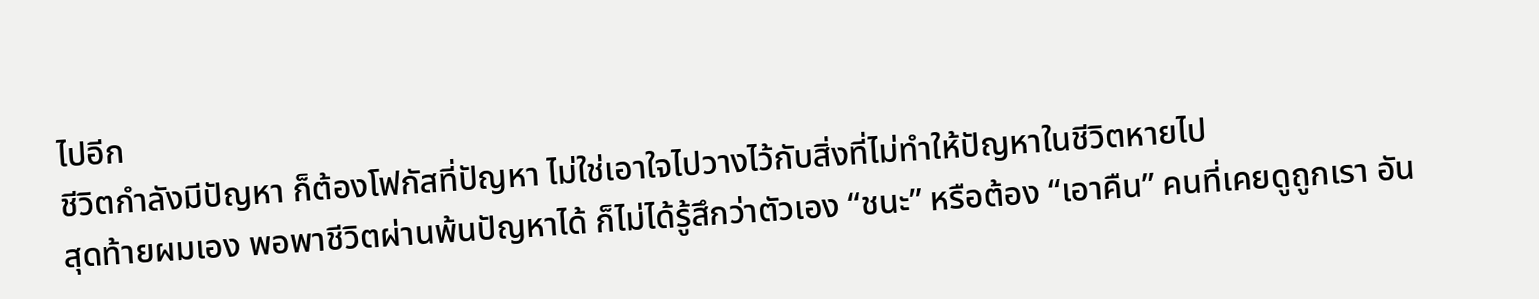ไปอีก
ชีวิตกำลังมีปัญหา ก็ต้องโฟกัสที่ปัญหา ไม่ใช่เอาใจไปวางไว้กับสิ่งที่ไม่ทำให้ปัญหาในชีวิตหายไป
สุดท้ายผมเอง พอพาชีวิตผ่านพ้นปัญหาได้ ก็ไม่ได้รู้สึกว่าตัวเอง “ชนะ” หรือต้อง “เอาคืน” คนที่เคยดูถูกเรา อัน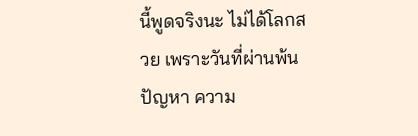นี้พูดจริงนะ ไม่ได้โลกสวย เพราะวันที่ผ่านพ้นปัญหา ความ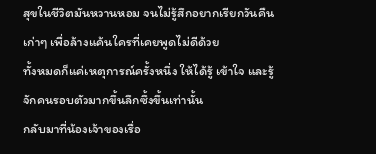สุขในชีวิตมันหวานหอม จนไม่รู้สึกอยากเรียกวันคืนเก่าๆ เพื่อล้างแค้นใครที่เคยพูดไม่ดีด้วย
ทั้งหมดก็แค่เหตุการณ์ครั้งหนึ่ง ให้ได้รู้ เข้าใจ และรู้จักคนรอบตัวมากขึ้นลึกซึ้งขึ้นเท่านั้น
กลับมาที่น้องเจ้าของเรื่อ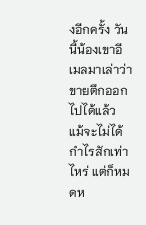งอีกครั้ง วันนี้น้องเขาอีเมลมาเล่าว่าขายตึกออกไปได้แล้ว แม้จะไม่ได้กำไรสักเท่าไหร่ แต่ก็หมดห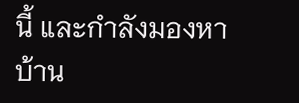นี้ และกำลังมองหาบ้าน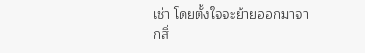เช่า โดยตั้งใจจะย้ายออกมาจากสิ่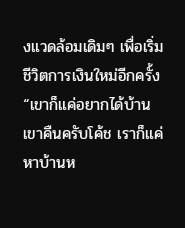งแวดล้อมเดิมๆ เพื่อเริ่มชีวิตการเงินใหม่อีกครั้ง
“เขาก็แค่อยากได้บ้านเขาคืนครับโค้ช เราก็แค่หาบ้านห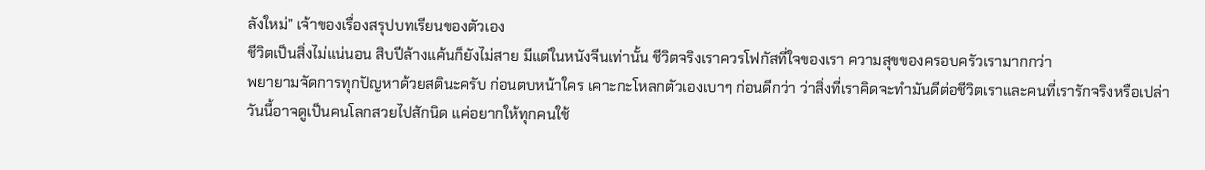ลังใหม่” เจ้าของเรื่องสรุปบทเรียนของตัวเอง
ชีวิตเป็นสิ่งไม่แน่นอน สิบปีล้างแค้นก็ยังไม่สาย มีแต่ในหนังจีนเท่านั้น ชีวิตจริงเราควรโฟกัสที่ใจของเรา ความสุขของครอบครัวเรามากกว่า
พยายามจัดการทุกปัญหาด้วยสตินะครับ ก่อนตบหน้าใคร เคาะกะโหลกตัวเองเบาๆ ก่อนดีกว่า ว่าสิ่งที่เราคิดจะทำมันดีต่อชีวิตเราและคนที่เรารักจริงหรือเปล่า
วันนี้อาจดูเป็นคนโลกสวยไปสักนิด แค่อยากให้ทุกคนใช้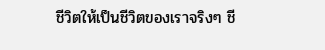ชีวิตให้เป็นชีวิตของเราจริงๆ ชี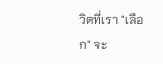วิตที่เรา "เลือก" จะ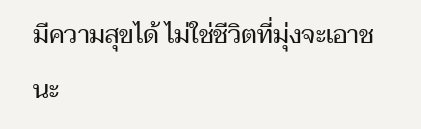มีความสุขได้ ไม่ใช่ชีวิตที่มุ่งจะเอาชนะ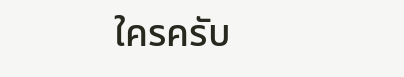ใครครับ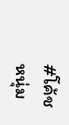#โค้ชหนุ่ม